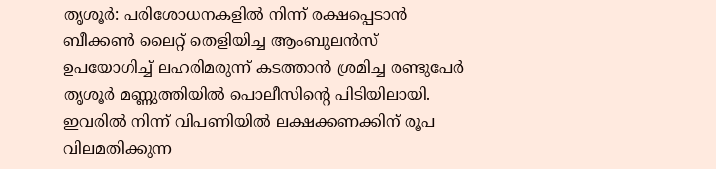തൃശൂർ: പരിശോധനകളിൽ നിന്ന് രക്ഷപ്പെടാൻ ബീക്കൺ ലൈറ്റ് തെളിയിച്ച ആംബുലൻസ് ഉപയോഗിച്ച് ലഹരിമരുന്ന് കടത്താൻ ശ്രമിച്ച രണ്ടുപേർ തൃശൂർ മണ്ണുത്തിയിൽ പൊലീസിന്റെ പിടിയിലായി. ഇവരിൽ നിന്ന് വിപണിയിൽ ലക്ഷക്കണക്കിന് രൂപ വിലമതിക്കുന്ന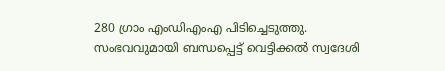280 ഗ്രാം എംഡിഎംഎ പിടിച്ചെടുത്തു.
സംഭവവുമായി ബന്ധപ്പെട്ട് വെട്ടിക്കൽ സ്വദേശി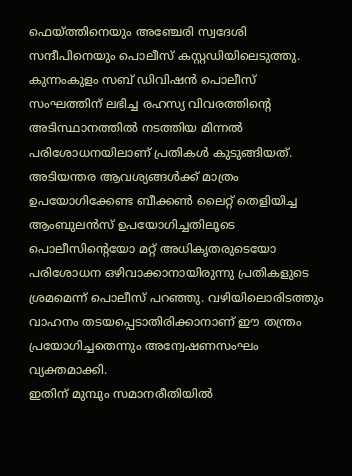ഫെയ്ത്തിനെയും അഞ്ചേരി സ്വദേശി സന്ദീപിനെയും പൊലീസ് കസ്റ്റഡിയിലെടുത്തു. കുന്നംകുളം സബ് ഡിവിഷൻ പൊലീസ് സംഘത്തിന് ലഭിച്ച രഹസ്യ വിവരത്തിന്റെ അടിസ്ഥാനത്തിൽ നടത്തിയ മിന്നൽ പരിശോധനയിലാണ് പ്രതികൾ കുടുങ്ങിയത്.
അടിയന്തര ആവശ്യങ്ങൾക്ക് മാത്രം ഉപയോഗിക്കേണ്ട ബീക്കൺ ലൈറ്റ് തെളിയിച്ച ആംബുലൻസ് ഉപയോഗിച്ചതിലൂടെ പൊലീസിന്റെയോ മറ്റ് അധികൃതരുടെയോ പരിശോധന ഒഴിവാക്കാനായിരുന്നു പ്രതികളുടെ ശ്രമമെന്ന് പൊലീസ് പറഞ്ഞു. വഴിയിലൊരിടത്തും വാഹനം തടയപ്പെടാതിരിക്കാനാണ് ഈ തന്ത്രം പ്രയോഗിച്ചതെന്നും അന്വേഷണസംഘം വ്യക്തമാക്കി.
ഇതിന് മുമ്പും സമാനരീതിയിൽ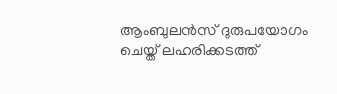ആംബുലൻസ് ദുരുപയോഗം ചെയ്ത് ലഹരിക്കടത്ത്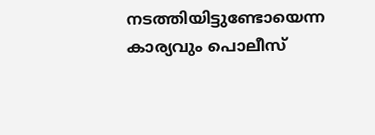നടത്തിയിട്ടുണ്ടോയെന്ന കാര്യവും പൊലീസ്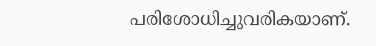പരിശോധിച്ചുവരികയാണ്.